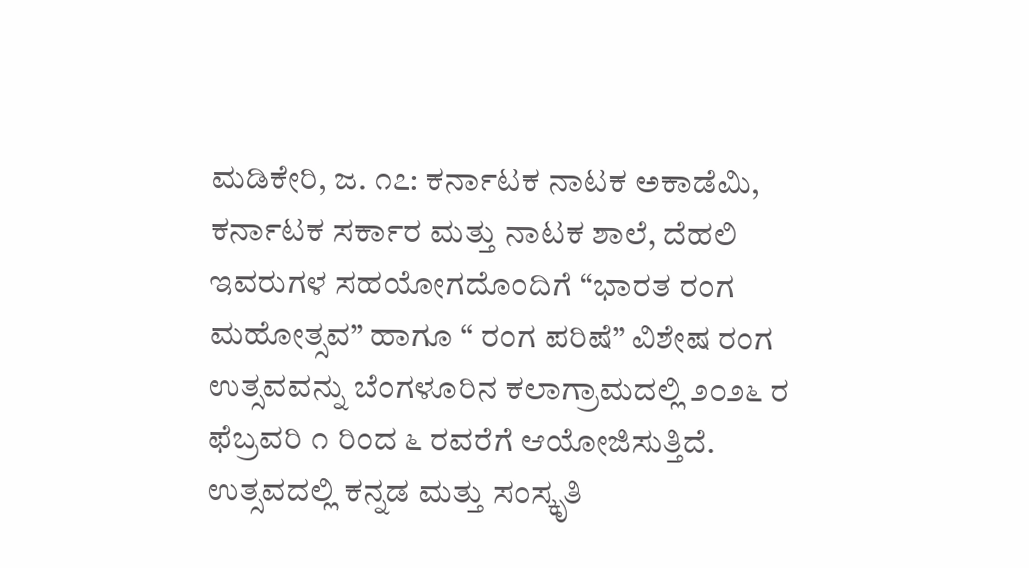ಮಡಿಕೇರಿ, ಜ. ೧೭: ಕರ್ನಾಟಕ ನಾಟಕ ಅಕಾಡೆಮಿ, ಕರ್ನಾಟಕ ಸರ್ಕಾರ ಮತ್ತು ನಾಟಕ ಶಾಲೆ, ದೆಹಲಿ ಇವರುಗಳ ಸಹಯೋಗದೊಂದಿಗೆ “ಭಾರತ ರಂಗ ಮಹೋತ್ಸವ” ಹಾಗೂ “ ರಂಗ ಪರಿಷೆ” ವಿಶೇಷ ರಂಗ ಉತ್ಸವವನ್ನು ಬೆಂಗಳೂರಿನ ಕಲಾಗ್ರಾಮದಲ್ಲಿ ೨೦೨೬ ರ ಫೆಬ್ರವರಿ ೧ ರಿಂದ ೬ ರವರೆಗೆ ಆಯೋಜಿಸುತ್ತಿದೆ.
ಉತ್ಸವದಲ್ಲಿ ಕನ್ನಡ ಮತ್ತು ಸಂಸ್ಕೃತಿ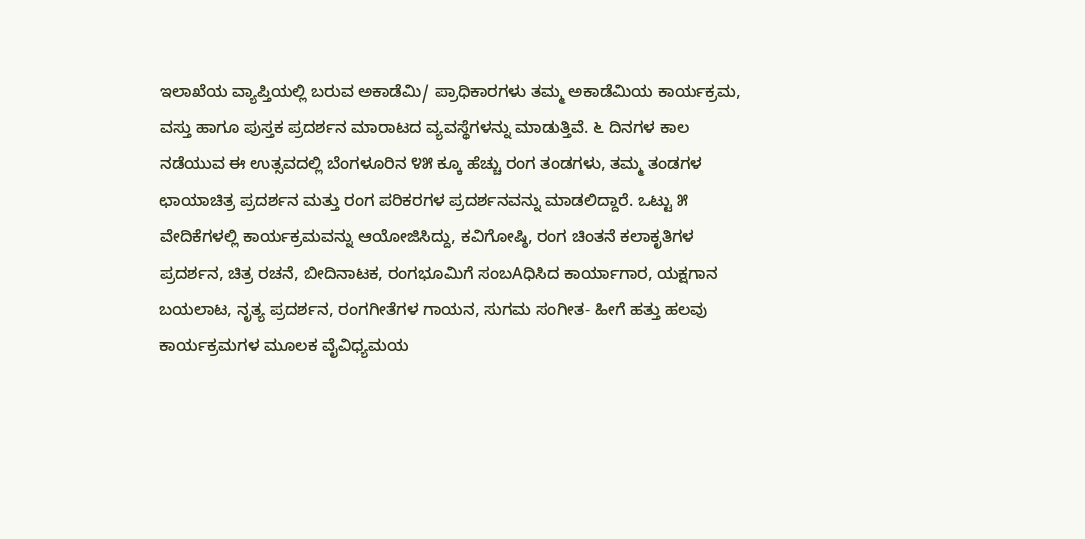ಇಲಾಖೆಯ ವ್ಯಾಪ್ತಿಯಲ್ಲಿ ಬರುವ ಅಕಾಡೆಮಿ/ ಪ್ರಾಧಿಕಾರಗಳು ತಮ್ಮ ಅಕಾಡೆಮಿಯ ಕಾರ್ಯಕ್ರಮ, ವಸ್ತು ಹಾಗೂ ಪುಸ್ತಕ ಪ್ರದರ್ಶನ ಮಾರಾಟದ ವ್ಯವಸ್ಥೆಗಳನ್ನು ಮಾಡುತ್ತಿವೆ. ೬ ದಿನಗಳ ಕಾಲ ನಡೆಯುವ ಈ ಉತ್ಸವದಲ್ಲಿ ಬೆಂಗಳೂರಿನ ೪೫ ಕ್ಕೂ ಹೆಚ್ಚು ರಂಗ ತಂಡಗಳು, ತಮ್ಮ ತಂಡಗಳ ಛಾಯಾಚಿತ್ರ ಪ್ರದರ್ಶನ ಮತ್ತು ರಂಗ ಪರಿಕರಗಳ ಪ್ರದರ್ಶನವನ್ನು ಮಾಡಲಿದ್ದಾರೆ. ಒಟ್ಟು ೫ ವೇದಿಕೆಗಳಲ್ಲಿ ಕಾರ್ಯಕ್ರಮವನ್ನು ಆಯೋಜಿಸಿದ್ದು, ಕವಿಗೋಷ್ಠಿ, ರಂಗ ಚಿಂತನೆ ಕಲಾಕೃತಿಗಳ ಪ್ರದರ್ಶನ, ಚಿತ್ರ ರಚನೆ, ಬೀದಿನಾಟಕ, ರಂಗಭೂಮಿಗೆ ಸಂಬAಧಿಸಿದ ಕಾರ್ಯಾಗಾರ, ಯಕ್ಷಗಾನ ಬಯಲಾಟ, ನೃತ್ಯ ಪ್ರದರ್ಶನ, ರಂಗಗೀತೆಗಳ ಗಾಯನ, ಸುಗಮ ಸಂಗೀತ- ಹೀಗೆ ಹತ್ತು ಹಲವು ಕಾರ್ಯಕ್ರಮಗಳ ಮೂಲಕ ವೈವಿಧ್ಯಮಯ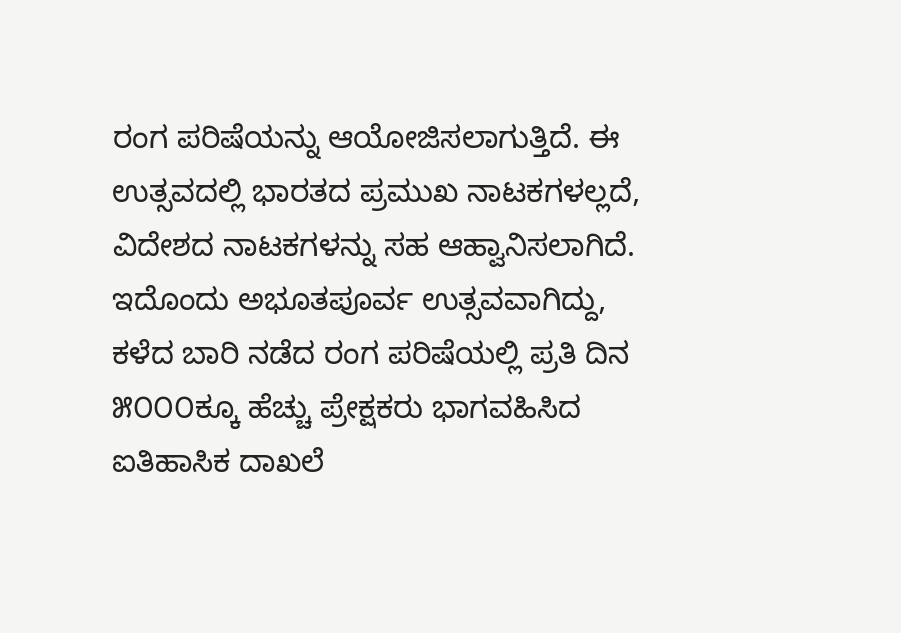ರಂಗ ಪರಿಷೆಯನ್ನು ಆಯೋಜಿಸಲಾಗುತ್ತಿದೆ. ಈ ಉತ್ಸವದಲ್ಲಿ ಭಾರತದ ಪ್ರಮುಖ ನಾಟಕಗಳಲ್ಲದೆ, ವಿದೇಶದ ನಾಟಕಗಳನ್ನು ಸಹ ಆಹ್ವಾನಿಸಲಾಗಿದೆ. ಇದೊಂದು ಅಭೂತಪೂರ್ವ ಉತ್ಸವವಾಗಿದ್ದು, ಕಳೆದ ಬಾರಿ ನಡೆದ ರಂಗ ಪರಿಷೆಯಲ್ಲಿ ಪ್ರತಿ ದಿನ ೫೦೦೦ಕ್ಕೂ ಹೆಚ್ಚು ಪ್ರೇಕ್ಷಕರು ಭಾಗವಹಿಸಿದ ಐತಿಹಾಸಿಕ ದಾಖಲೆ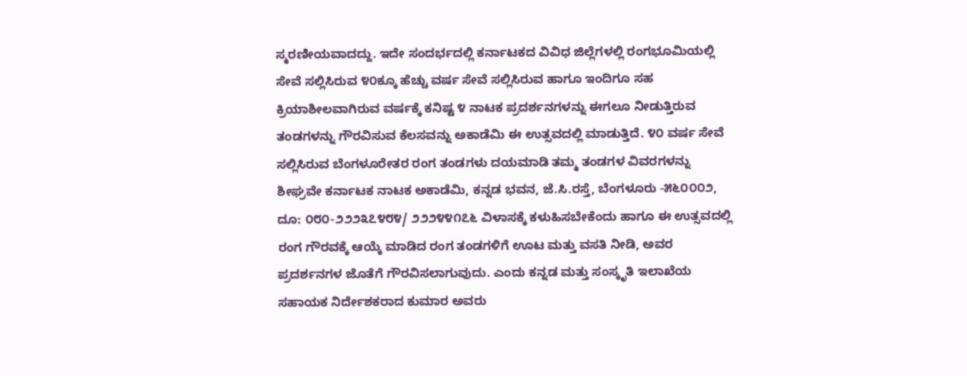ಸ್ಮರಣೀಯವಾದದ್ದು. ಇದೇ ಸಂದರ್ಭದಲ್ಲಿ ಕರ್ನಾಟಕದ ವಿವಿಧ ಜಿಲ್ಲೆಗಳಲ್ಲಿ ರಂಗಭೂಮಿಯಲ್ಲಿ ಸೇವೆ ಸಲ್ಲಿಸಿರುವ ೪೦ಕ್ಕೂ ಹೆಚ್ಚು ವರ್ಷ ಸೇವೆ ಸಲ್ಲಿಸಿರುವ ಹಾಗೂ ಇಂದಿಗೂ ಸಹ ಕ್ರಿಯಾಶೀಲವಾಗಿರುವ ವರ್ಷಕ್ಕೆ ಕನಿಷ್ಟ ೪ ನಾಟಕ ಪ್ರದರ್ಶನಗಳನ್ನು ಈಗಲೂ ನೀಡುತ್ತಿರುವ ತಂಡಗಳನ್ನು ಗೌರವಿಸುವ ಕೆಲಸವನ್ನು ಅಕಾಡೆಮಿ ಈ ಉತ್ಸವದಲ್ಲಿ ಮಾಡುತ್ತಿದೆ. ೪೦ ವರ್ಷ ಸೇವೆ ಸಲ್ಲಿಸಿರುವ ಬೆಂಗಳೂರೇತರ ರಂಗ ತಂಡಗಳು ದಯಮಾಡಿ ತಮ್ಮ ತಂಡಗಳ ವಿವರಗಳನ್ನು ಶೀಘ್ರವೇ ಕರ್ನಾಟಕ ನಾಟಕ ಅಕಾಡೆಮಿ, ಕನ್ನಡ ಭವನ, ಜೆ.ಸಿ.ರಸ್ತೆ, ಬೆಂಗಳೂರು -೫೬೦೦೦೨, ದೂ: ೦೮೦-೨೨೨೩೭೪೮೪/ ೨೨೨೪೪೧೭೬ ವಿಳಾಸಕ್ಕೆ ಕಳುಹಿಸಬೇಕೆಂದು ಹಾಗೂ ಈ ಉತ್ಸವದಲ್ಲಿ ರಂಗ ಗೌರವಕ್ಕೆ ಆಯ್ಕೆ ಮಾಡಿದ ರಂಗ ತಂಡಗಳಿಗೆ ಊಟ ಮತ್ತು ವಸತಿ ನೀಡಿ, ಅವರ ಪ್ರದರ್ಶನಗಳ ಜೊತೆಗೆ ಗೌರವಿಸಲಾಗುವುದು. ಎಂದು ಕನ್ನಡ ಮತ್ತು ಸಂಸ್ಕೃತಿ ಇಲಾಖೆಯ ಸಹಾಯಕ ನಿರ್ದೇಶಕರಾದ ಕುಮಾರ ಅವರು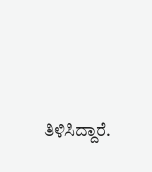ತಿಳಿಸಿದ್ದಾರೆ.